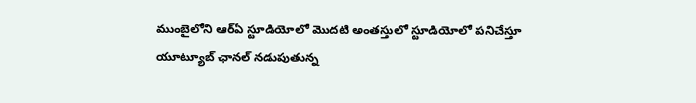ముంబైలోని ఆర్ఏ స్టూడియోలో మొదటి అంతస్తులో స్టూడియోలో పనిచేస్తూ యూట్యూబ్ ఛానల్ నడుపుతున్న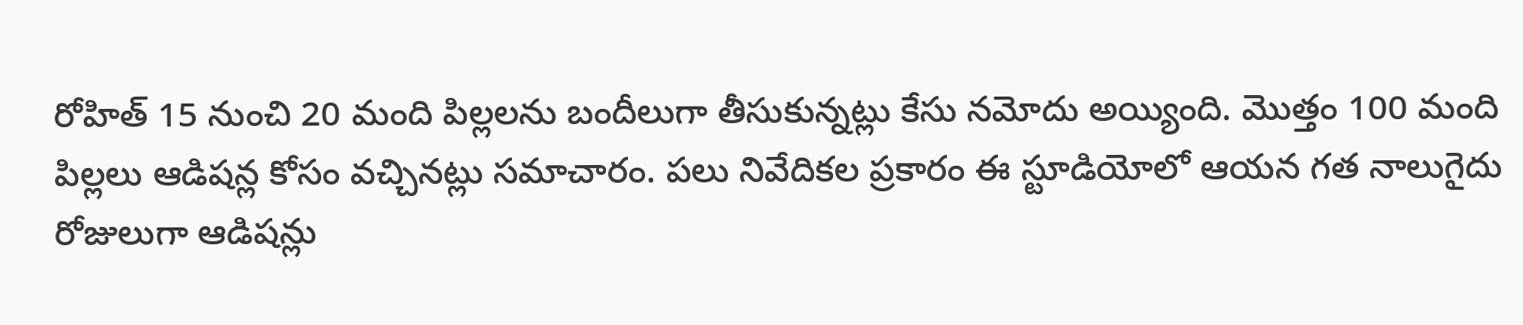రోహిత్ 15 నుంచి 20 మంది పిల్లలను బందీలుగా తీసుకున్నట్లు కేసు నమోదు అయ్యింది. మొత్తం 100 మంది పిల్లలు ఆడిషన్ల కోసం వచ్చినట్లు సమాచారం. పలు నివేదికల ప్రకారం ఈ స్టూడియోలో ఆయన గత నాలుగైదు రోజులుగా ఆడిషన్లు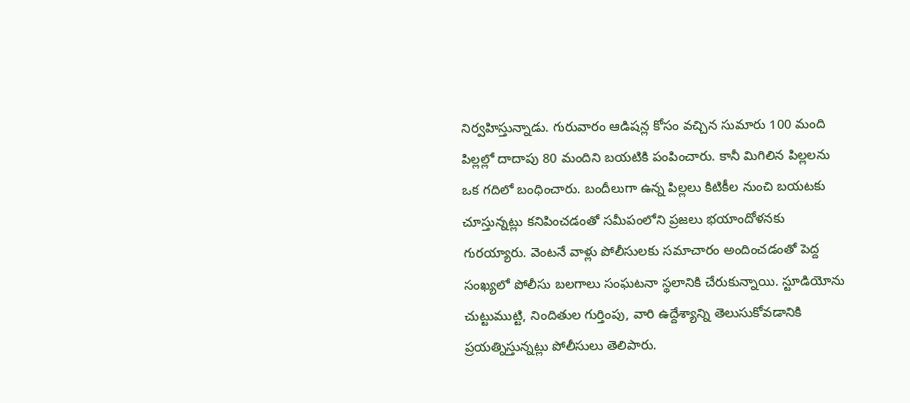నిర్వహిస్తున్నాడు. గురువారం ఆడిషన్ల కోసం వచ్చిన సుమారు 100 మంది పిల్లల్లో దాదాపు 80 మందిని బయటికి పంపించారు. కానీ మిగిలిన పిల్లలను ఒక గదిలో బంధించారు. బందీలుగా ఉన్న పిల్లలు కిటికీల నుంచి బయటకు చూస్తున్నట్లు కనిపించడంతో సమీపంలోని ప్రజలు భయాందోళనకు గురయ్యారు. వెంటనే వాళ్లు పోలీసులకు సమాచారం అందించడంతో పెద్ద సంఖ్యలో పోలీసు బలగాలు సంఘటనా స్థలానికి చేరుకున్నాయి. స్టూడియోను చుట్టుముట్టి, నిందితుల గుర్తింపు, వారి ఉద్దేశ్యాన్ని తెలుసుకోవడానికి ప్రయత్నిస్తున్నట్లు పోలీసులు తెలిపారు.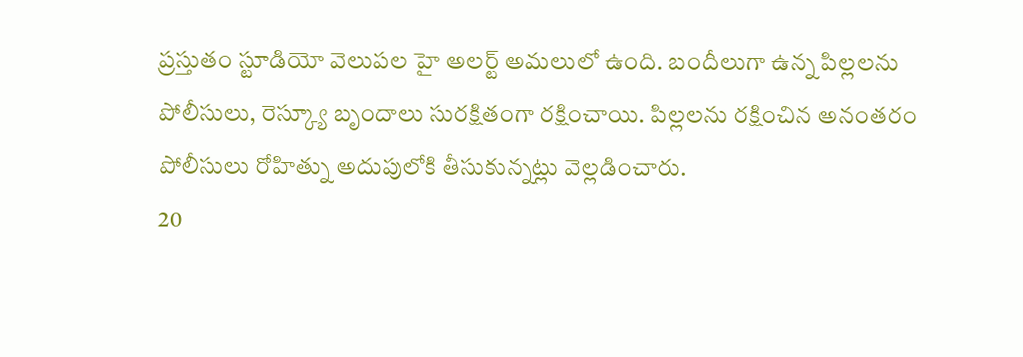ప్రస్తుతం స్టూడియో వెలుపల హై అలర్ట్ అమలులో ఉంది. బందీలుగా ఉన్న పిల్లలను పోలీసులు, రెస్క్యూ బృందాలు సురక్షితంగా రక్షించాయి. పిల్లలను రక్షించిన అనంతరం పోలీసులు రోహిత్ను అదుపులోకి తీసుకున్నట్లు వెల్లడించారు.
20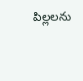పిల్లలను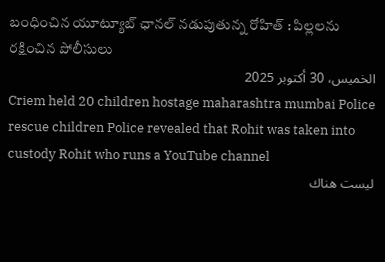బంధించిన యూట్యూబ్ ఛానల్ నడుపుతున్న రోహిత్ : పిల్లలను రక్షించిన పోలీసులు
الخميس، 30 أكتوبر 2025
Criem held 20 children hostage maharashtra mumbai Police rescue children Police revealed that Rohit was taken into custody Rohit who runs a YouTube channel
ليست هناك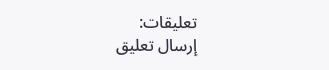تعليقات:
إرسال تعليق